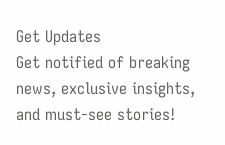Get Updates
Get notified of breaking news, exclusive insights, and must-see stories!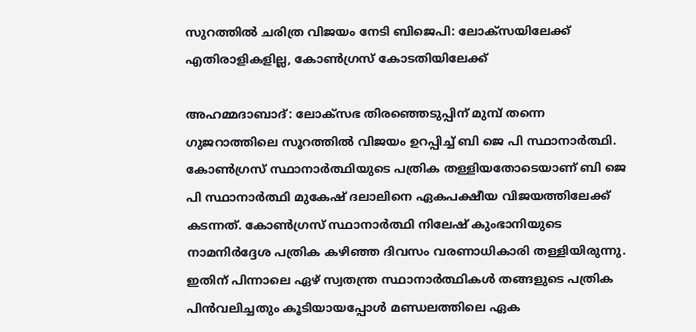സുറത്തില്‍ ചരിത്ര വിജയം നേടി ബിജെപി: ലോക്സയിലേക്ക് എതിരാളികളില്ല, കോണ്‍ഗ്രസ് കോടതിയിലേക്ക്

അഹമ്മദാബാദ്: ലോക്സഭ തിരഞ്ഞെടുപ്പിന് മുമ്പ് തന്നെ ഗുജറാത്തിലെ സൂറത്തില്‍ വിജയം ഉറപ്പിച്ച് ബി ജെ പി സ്ഥാനാർത്ഥി. കോണ്‍ഗ്രസ് സ്ഥാനാർത്ഥിയുടെ പത്രിക തള്ളിയതോടെയാണ് ബി ജെ പി സ്ഥാനാർത്ഥി മുകേഷ് ദലാലിനെ ഏകപക്ഷീയ വിജയത്തിലേക്ക് കടന്നത്. കോൺഗ്രസ് സ്ഥാനാർത്ഥി നിലേഷ് കുംഭാനിയുടെ നാമനിർദ്ദേശ പത്രിക കഴിഞ്ഞ ദിവസം വരണാധികാരി തള്ളിയിരുന്നു. ഇതിന് പിന്നാലെ ഏഴ് സ്വതന്ത്ര സ്ഥാനാർത്ഥികൾ തങ്ങളുടെ പത്രിക പിൻവലിച്ചതും കൂടിയായപ്പോള്‍ മണ്ഡലത്തിലെ ഏക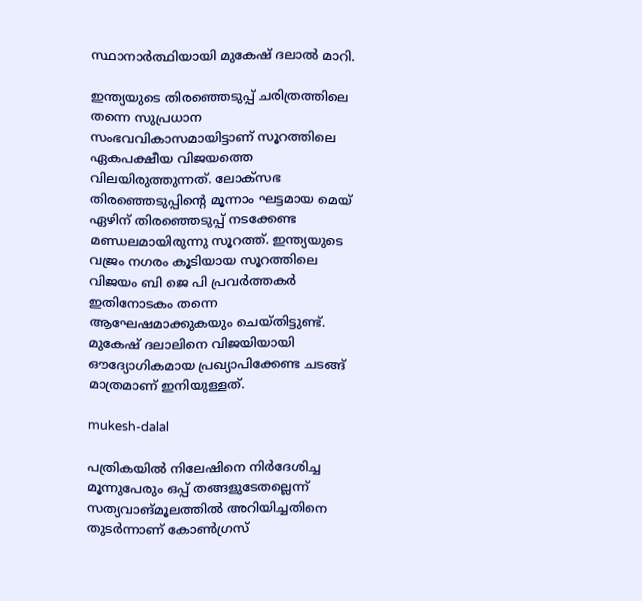സ്ഥാനാർത്ഥിയായി മുകേഷ് ദലാല്‍ മാറി.

ഇന്ത്യയുടെ തിരഞ്ഞെടുപ്പ് ചരിത്രത്തിലെ തന്നെ സുപ്രധാന സംഭവവികാസമായിട്ടാണ് സൂറത്തിലെ ഏകപക്ഷീയ വിജയത്തെ വിലയിരുത്തുന്നത്. ലോക്സഭ തിരഞ്ഞെടുപ്പിന്റെ മൂന്നാം ഘട്ടമായ മെയ് ഏഴിന് തിരഞ്ഞെടുപ്പ് നടക്കേണ്ട മണ്ഡലമായിരുന്നു സൂറത്ത്. ഇന്ത്യയുടെ വജ്രം നഗരം കൂടിയായ സൂറത്തിലെ വിജയം ബി ജെ പി പ്രവർത്തകർ ഇതിനോടകം തന്നെ ആഘേഷമാക്കുകയും ചെയ്തിട്ടുണ്ട്. മുകേഷ് ദലാലിനെ വിജയിയായി ഔദ്യോഗികമായ പ്രഖ്യാപിക്കേണ്ട ചടങ്ങ് മാത്രമാണ് ഇനിയുള്ളത്.

mukesh-dalal

പത്രികയിൽ നിലേഷിനെ നിർദേശിച്ച മൂന്നുപേരും ഒപ്പ് തങ്ങളുടേതല്ലെന്ന് സത്യവാങ്മൂലത്തിൽ അറിയിച്ചതിനെ തുടർന്നാണ് കോണ്‍ഗ്രസ്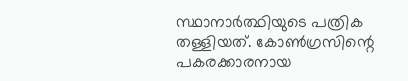സ്ഥാനാർത്ഥിയുടെ പത്രിക തള്ളിയത്. കോൺഗ്രസിന്റെ പകരക്കാരനായ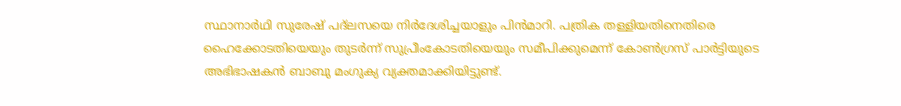സ്ഥാനാർഥി സുരേഷ് പദ്‌ലസയെ നിർദേശിച്ചയാളും പിൻമാറി. പത്രിക തള്ളിയതിനെതിരെ ഹൈക്കോടതിയെയും തുടർന്ന് സുപ്രീംകോടതിയെയും സമീപിക്കുമെന്ന് കോൺഗ്രസ് പാർട്ടിയുടെ അഭിഭാഷകൻ ബാബു മംഗുക്യ വ്യക്തമാക്കിയിട്ടുണ്ട്.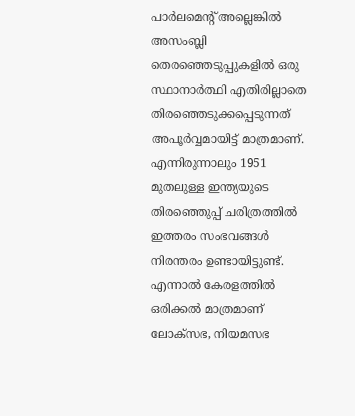പാർലമെൻ്റ് അല്ലെങ്കിൽ അസംബ്ലി തെരഞ്ഞെടുപ്പുകളിൽ ഒരു സ്ഥാനാർത്ഥി എതിരില്ലാതെ തിരഞ്ഞെടുക്കപ്പെടുന്നത് അപൂർവ്വമായിട്ട് മാത്രമാണ്. എന്നിരുന്നാലും 1951 മുതലുള്ള ഇന്ത്യയുടെ തിരഞ്ഞെുപ്പ് ചരിത്രത്തില്‍ ഇത്തരം സംഭവങ്ങള്‍ നിരന്തരം ഉണ്ടായിട്ടുണ്ട്. എന്നാല്‍ കേരളത്തില്‍ ഒരിക്കല്‍ മാത്രമാണ് ലോക്സഭ, നിയമസഭ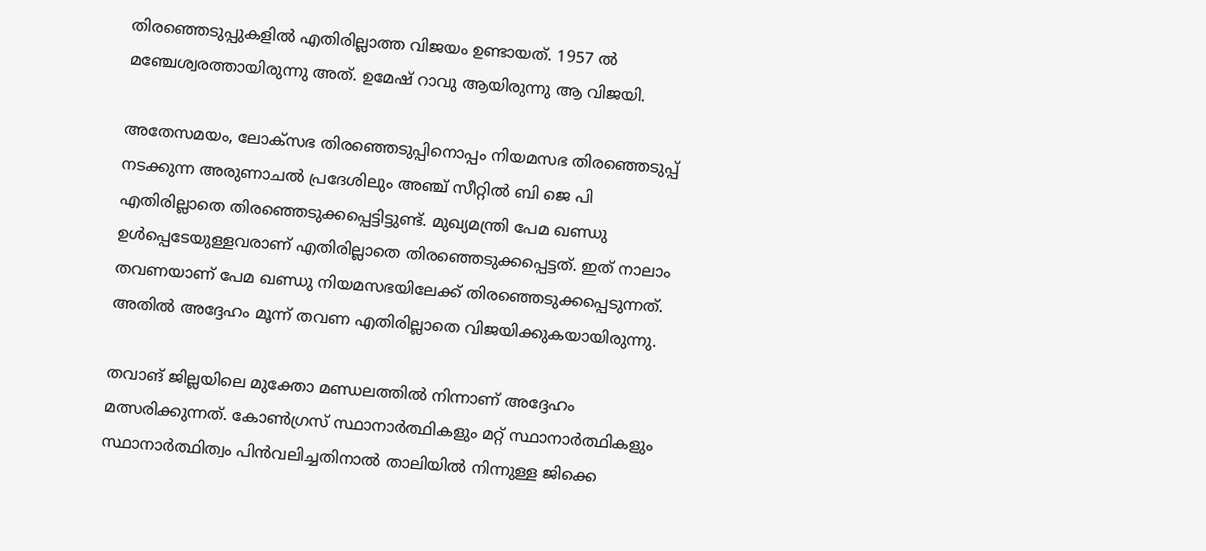തിരഞ്ഞെടുപ്പുകളില്‍ എതിരില്ലാത്ത വിജയം ഉണ്ടായത്. 1957 ല്‍ മഞ്ചേശ്വരത്തായിരുന്നു അത്. ഉമേഷ് റാവു ആയിരുന്നു ആ വിജയി.

അതേസമയം, ലോക്സഭ തിരഞ്ഞെടുപ്പിനൊപ്പം നിയമസഭ തിരഞ്ഞെടുപ്പ് നടക്കുന്ന അരുണാചല്‍ പ്രദേശിലും അഞ്ച് സീറ്റില്‍ ബി ജെ പി എതിരില്ലാതെ തിരഞ്ഞെടുക്കപ്പെട്ടിട്ടുണ്ട്. മുഖ്യമന്ത്രി പേമ ഖണ്ഡു ഉള്‍പ്പെടേയുള്ളവരാണ് എതിരില്ലാതെ തിരഞ്ഞെടുക്കപ്പെട്ടത്. ഇത് നാലാം തവണയാണ് പേമ ഖണ്ഡു നിയമസഭയിലേക്ക് തിരഞ്ഞെടുക്കപ്പെടുന്നത്. അതിൽ അദ്ദേഹം മൂന്ന് തവണ എതിരില്ലാതെ വിജയിക്കുകയായിരുന്നു.

തവാങ് ജില്ലയിലെ മുക്തോ മണ്ഡലത്തിൽ നിന്നാണ് അദ്ദേഹം മത്സരിക്കുന്നത്. കോൺഗ്രസ് സ്ഥാനാർത്ഥികളും മറ്റ് സ്ഥാനാർത്ഥികളും സ്ഥാനാർത്ഥിത്വം പിൻവലിച്ചതിനാൽ താലിയിൽ നിന്നുള്ള ജിക്കെ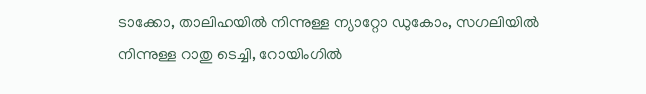ടാക്കോ, താലിഹയിൽ നിന്നുള്ള ന്യാറ്റോ ഡുകോം, സഗലിയിൽ നിന്നുള്ള റാതു ടെച്ചി, റോയിംഗിൽ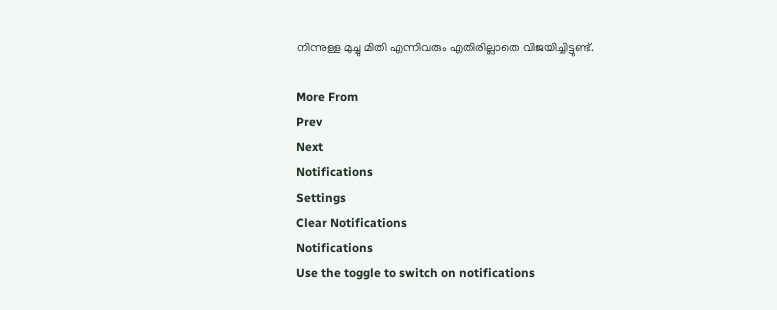നിന്നുള്ള മുച്ചു മിതി എന്നിവരും എതിരില്ലാതെ വിജയിച്ചിട്ടുണ്ട്.

More From
Prev
Next
Notifications
Settings
Clear Notifications
Notifications
Use the toggle to switch on notifications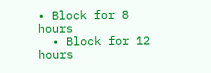• Block for 8 hours
  • Block for 12 hours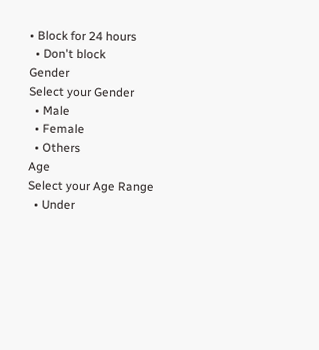• Block for 24 hours
  • Don't block
Gender
Select your Gender
  • Male
  • Female
  • Others
Age
Select your Age Range
  • Under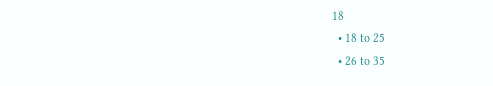18
  • 18 to 25
  • 26 to 35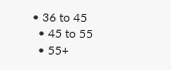• 36 to 45
  • 45 to 55
  • 55+